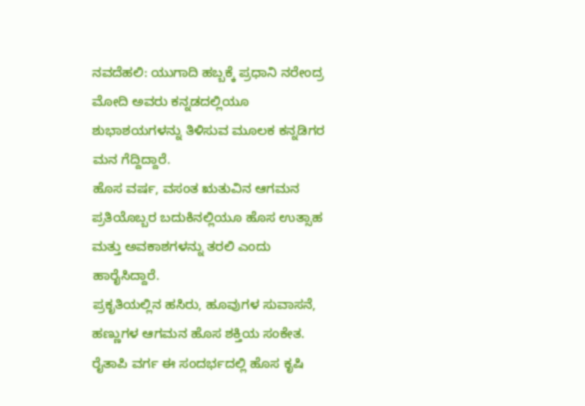ನವದೆಹಲಿ: ಯುಗಾದಿ ಹಬ್ಬಕ್ಕೆ ಪ್ರಧಾನಿ ನರೇಂದ್ರ ಮೋದಿ ಅವರು ಕನ್ನಡದಲ್ಲಿಯೂ ಶುಭಾಶಯಗಳನ್ನು ತಿಳಿಸುವ ಮೂಲಕ ಕನ್ನಡಿಗರ ಮನ ಗೆದ್ದಿದ್ದಾರೆ.
ಹೊಸ ವರ್ಷ, ವಸಂತ ಋತುವಿನ ಆಗಮನ ಪ್ರತಿಯೊಬ್ಬರ ಬದುಕಿನಲ್ಲಿಯೂ ಹೊಸ ಉತ್ಸಾಹ ಮತ್ತು ಅವಕಾಶಗಳನ್ನು ತರಲಿ ಎಂದು ಹಾರೈಸಿದ್ದಾರೆ.
ಪ್ರಕೃತಿಯಲ್ಲಿನ ಹಸಿರು, ಹೂವುಗಳ ಸುವಾಸನೆ, ಹಣ್ಣುಗಳ ಆಗಮನ ಹೊಸ ಶಕ್ತಿಯ ಸಂಕೇತ. ರೈತಾಪಿ ವರ್ಗ ಈ ಸಂದರ್ಭದಲ್ಲಿ ಹೊಸ ಕೃಷಿ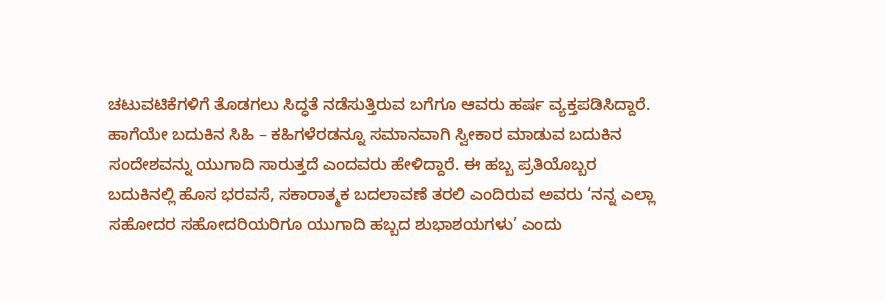ಚಟುವಟಿಕೆಗಳಿಗೆ ತೊಡಗಲು ಸಿದ್ಧತೆ ನಡೆಸುತ್ತಿರುವ ಬಗೆಗೂ ಆವರು ಹರ್ಷ ವ್ಯಕ್ತಪಡಿಸಿದ್ದಾರೆ.
ಹಾಗೆಯೇ ಬದುಕಿನ ಸಿಹಿ – ಕಹಿಗಳೆರಡನ್ನೂ ಸಮಾನವಾಗಿ ಸ್ವೀಕಾರ ಮಾಡುವ ಬದುಕಿನ ಸಂದೇಶವನ್ನು ಯುಗಾದಿ ಸಾರುತ್ತದೆ ಎಂದವರು ಹೇಳಿದ್ದಾರೆ. ಈ ಹಬ್ಬ ಪ್ರತಿಯೊಬ್ಬರ ಬದುಕಿನಲ್ಲಿ ಹೊಸ ಭರವಸೆ, ಸಕಾರಾತ್ಮಕ ಬದಲಾವಣೆ ತರಲಿ ಎಂದಿರುವ ಅವರು ‘ನನ್ನ ಎಲ್ಲಾ ಸಹೋದರ ಸಹೋದರಿಯರಿಗೂ ಯುಗಾದಿ ಹಬ್ಬದ ಶುಭಾಶಯಗಳು’ ಎಂದು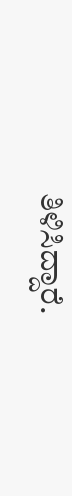ತಿಳಿಸಿದ್ದಾರೆ.